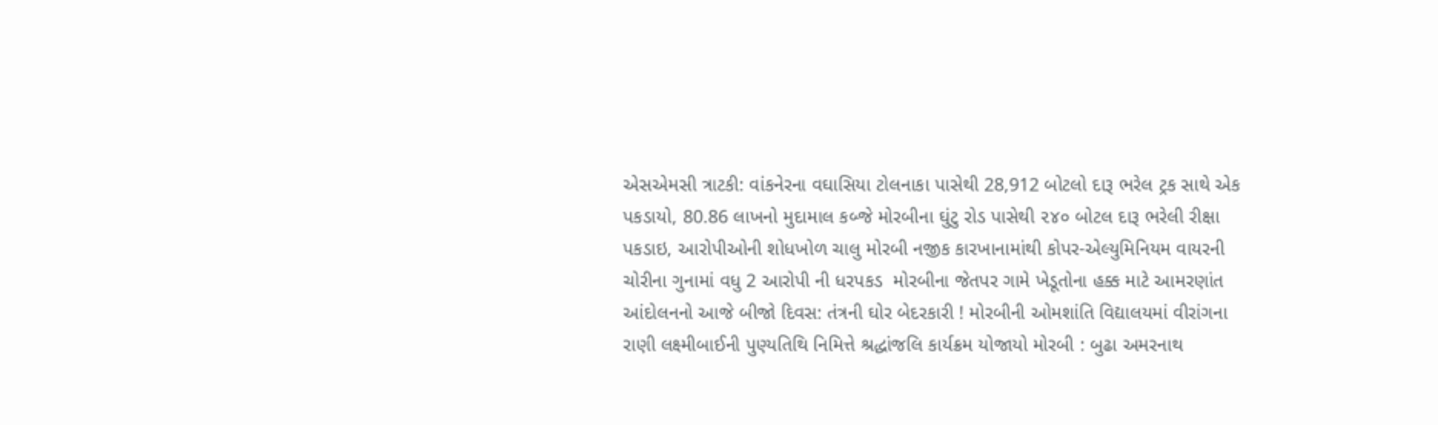એસએમસી ત્રાટકી: વાંકનેરના વઘાસિયા ટોલનાકા પાસેથી 28,912 બોટલો દારૂ ભરેલ ટ્રક સાથે એક પકડાયો, 80.86 લાખનો મુદામાલ કબ્જે મોરબીના ઘુંટુ રોડ પાસેથી ૨૪૦ બોટલ દારૂ ભરેલી રીક્ષા પકડાઇ, આરોપીઓની શોધખોળ ચાલુ મોરબી નજીક કારખાનામાંથી કોપર-એલ્યુમિનિયમ વાયરની ચોરીના ગુનામાં વધુ 2 આરોપી ની ધરપકડ  મોરબીના જેતપર ગામે ખેડૂતોના હક્ક માટે આમરણાંત આંદોલનનો આજે બીજો દિવસ: તંત્રની ઘોર બેદરકારી ! મોરબીની ઓમશાંતિ વિદ્યાલયમાં વીરાંગના રાણી લક્ષ્મીબાઈની પુણ્યતિથિ નિમિત્તે શ્રદ્ધાંજલિ કાર્યક્રમ યોજાયો મોરબી : બુઢા અમરનાથ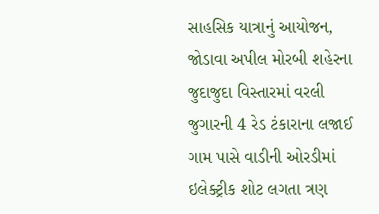સાહસિક યાત્રાનું આયોજન, જોડાવા અપીલ મોરબી શહેરના જુદાજુદા વિસ્તારમાં વરલી જુગારની 4 રેડ ટંકારાના લજાઈ ગામ પાસે વાડીની ઓરડીમાં ઇલેક્ટ્રીક શોટ લગતા ત્રણ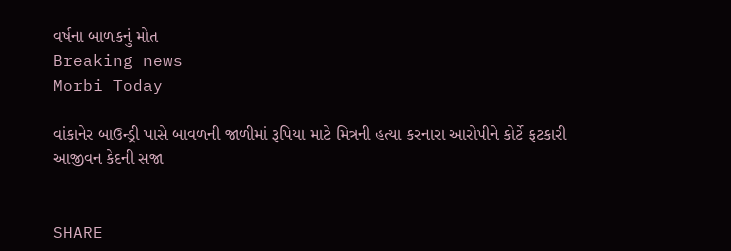વર્ષના બાળકનું મોત
Breaking news
Morbi Today

વાંકાનેર બાઉન્ડ્રી પાસે બાવળની જાળીમાં રૂપિયા માટે મિત્રની હત્યા કરનારા આરોપીને કોર્ટે ફટકારી આજીવન કેદની સજા


SHARE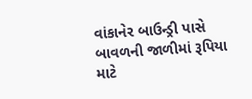વાંકાનેર બાઉન્ડ્રી પાસે બાવળની જાળીમાં રૂપિયા માટે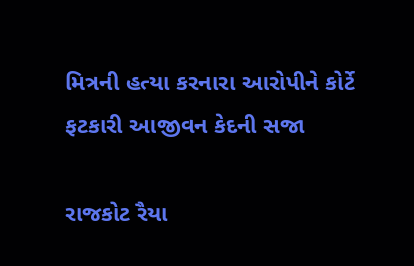મિત્રની હત્યા કરનારા આરોપીને કોર્ટે ફટકારી આજીવન કેદની સજા

રાજકોટ રૈયા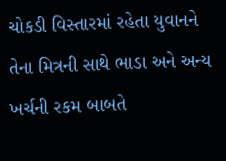ચોકડી વિસ્તારમાં રહેતા યુવાનને તેના મિત્રની સાથે ભાડા અને અન્ય ખર્ચની રકમ બાબતે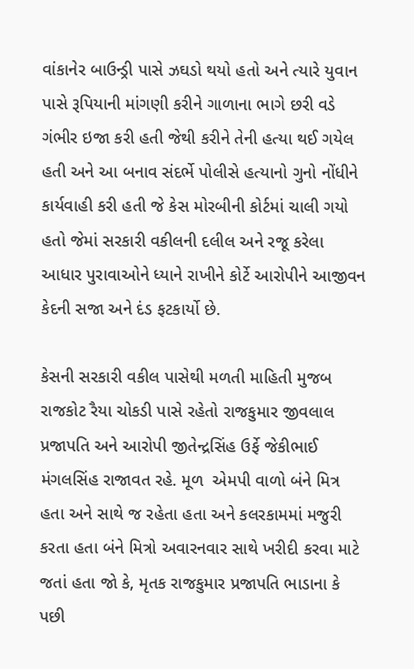વાંકાનેર બાઉન્ડ્રી પાસે ઝઘડો થયો હતો અને ત્યારે યુવાન પાસે રૂપિયાની માંગણી કરીને ગાળાના ભાગે છરી વડે ગંભીર ઇજા કરી હતી જેથી કરીને તેની હત્યા થઈ ગયેલ હતી અને આ બનાવ સંદર્ભે પોલીસે હત્યાનો ગુનો નોંધીને કાર્યવાહી કરી હતી જે કેસ મોરબીની કોર્ટમાં ચાલી ગયો હતો જેમાં સરકારી વકીલની દલીલ અને રજૂ કરેલા આધાર પુરાવાઓને ધ્યાને રાખીને કોર્ટે આરોપીને આજીવન કેદની સજા અને દંડ ફટકાર્યો છે.

કેસની સરકારી વકીલ પાસેથી મળતી માહિતી મુજબ રાજકોટ રૈયા ચોકડી પાસે રહેતો રાજકુમાર જીવલાલ પ્રજાપતિ અને આરોપી જીતેન્દ્રસિંહ ઉર્ફે જેકીભાઈ મંગલસિંહ રાજાવત રહે. મૂળ  એમપી વાળો બંને મિત્ર હતા અને સાથે જ રહેતા હતા અને કલરકામમાં મજુરી કરતા હતા બંને મિત્રો અવારનવાર સાથે ખરીદી કરવા માટે જતાં હતા જો કે, મૃતક રાજકુમાર પ્રજાપતિ ભાડાના કે પછી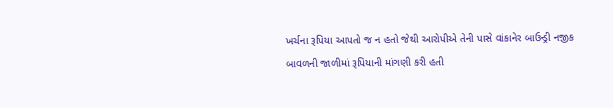ખર્ચના રૂપિયા આપતો જ ન હતો જેથી આરોપીએ તેની પાસે વાંકાનેર બાઉન્ડ્રી નજીક બાવળની જાળીમાં રૂપિયાની માંગણી કરી હતી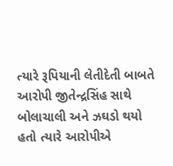ત્યારે રૂપિયાની લેતીદેતી બાબતે આરોપી જીતેન્દ્રસિંહ સાથે બોલાચાલી અને ઝઘડો થયો હતો ત્યારે આરોપીએ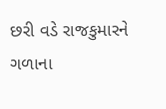છરી વડે રાજકુમારને ગળાના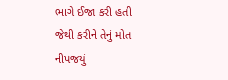ભાગે ઈજા કરી હતી જેથી કરીને તેનું મોત નીપજયું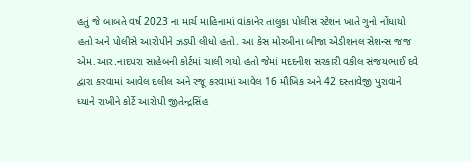હતું જે બાબતે વર્ષ 2023 ના માર્ચ માહિનામાં વાંકાનેર તાલુકા પોલીસ સ્ટેશન ખાતે ગુનો નોંધાયો હતો અને પોલીસે આરોપીને ઝડપી લીધો હતો. આ કેસ મોરબીના બીજા એડીશનલ સેશન્સ જજ એમ.આર.નાદપરા સાહેબની કોર્ટમાં ચાલી ગયો હતો જેમાં મદદનીશ સરકારી વકીલ સંજયભાઈ દવે દ્વારા કરવામાં આવેલ દલીલ અને રજૂ કરવામાં આવેલ 16 મૌખિક અને 42 દસ્તાવેજી પુરાવાને ધ્યાને રાખીને કોર્ટે આરોપી જીતેન્દ્રસિંહ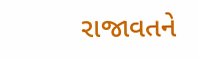રાજાવતને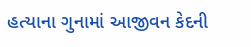હત્યાના ગુનામાં આજીવન કેદની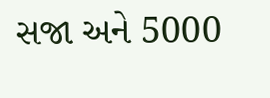સજા અને 5000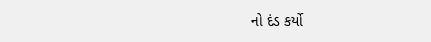નો દંડ કર્યો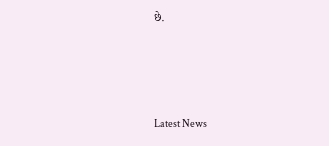છે.






Latest News